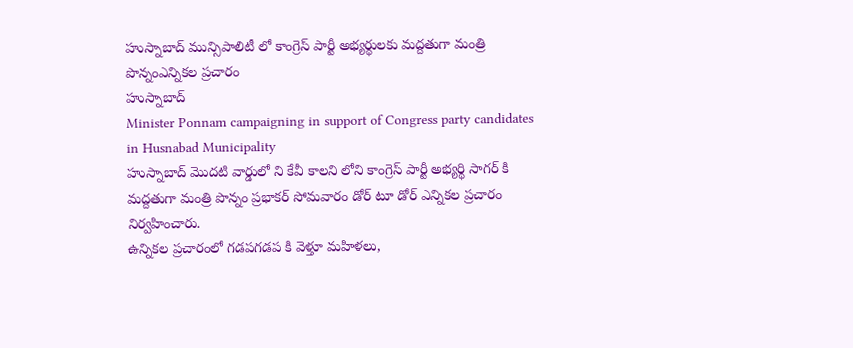హుస్నాబాద్ మున్సిపాలిటీ లో కాంగ్రెస్ పార్టీ అభ్యర్థులకు మద్దతుగా మంత్రి పొన్నంఎన్నికల ప్రచారం
హుస్నాబాద్
Minister Ponnam campaigning in support of Congress party candidates in Husnabad Municipality
హుస్నాబాద్ మొదటి వార్డులో ని కేవీ కాలని లోని కాంగ్రెస్ పార్టీ అభ్యర్థి సాగర్ కి మద్దతుగా మంత్రి పొన్నం ప్రభాకర్ సోమవారం డోర్ టూ డోర్ ఎన్నికల ప్రచారం నిర్వహించారు.
ఉన్నికల ప్రచారంలో గడపగడప కి వెళ్తూ మహిళలు,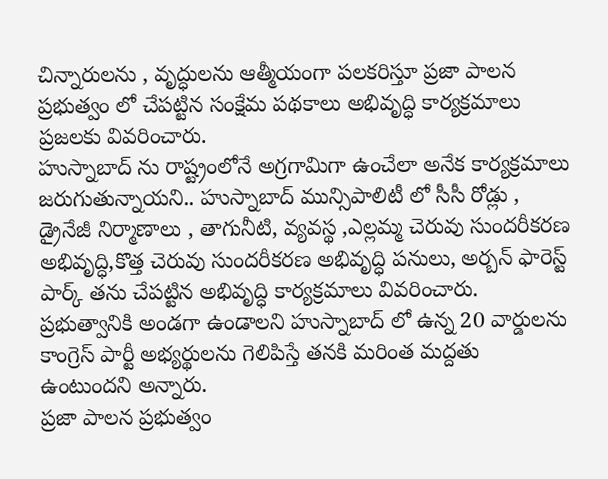చిన్నారులను , వృద్ధులను ఆత్మీయంగా పలకరిస్తూ ప్రజా పాలన ప్రభుత్వం లో చేపట్టిన సంక్షేమ పథకాలు అభివృద్ధి కార్యక్రమాలు ప్రజలకు వివరించారు.
హుస్నాబాద్ ను రాష్ట్రంలోనే అగ్రగామిగా ఉంచేలా అనేక కార్యక్రమాలు జరుగుతున్నాయని.. హుస్నాబాద్ మున్సిపాలిటీ లో సీసీ రోడ్లు , డ్రైనేజీ నిర్మాణాలు , తాగునీటి, వ్యవస్థ ,ఎల్లమ్మ చెరువు సుందరీకరణ అభివృద్ధి,కొత్త చెరువు సుందరీకరణ అభివృద్ధి పనులు, అర్బన్ ఫారెస్ట్ పార్క్ తను చేపట్టిన అభివృద్ధి కార్యక్రమాలు వివరించారు. ప్రభుత్వానికి అండగా ఉండాలని హుస్నాబాద్ లో ఉన్న 20 వార్డులను కాంగ్రెస్ పార్టీ అభ్యర్థులను గెలిపిస్తే తనకి మరింత మద్దతు ఉంటుందని అన్నారు.
ప్రజా పాలన ప్రభుత్వం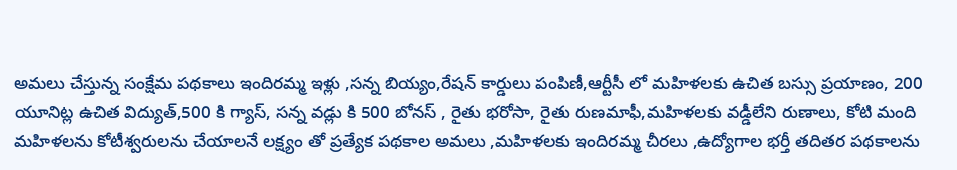అమలు చేస్తున్న సంక్షేమ పథకాలు ఇందిరమ్మ ఇళ్లు ,సన్న బియ్యం,రేషన్ కార్డులు పంపిణీ,ఆర్టీసీ లో మహిళలకు ఉచిత బస్సు ప్రయాణం, 200 యూనిట్ల ఉచిత విద్యుత్,500 కి గ్యాస్, సన్న వడ్లు కి 500 బోనస్ , రైతు భరోసా, రైతు రుణమాఫీ,మహిళలకు వడ్డీలేని రుణాలు, కోటి మంది మహిళలను కోటీశ్వరులను చేయాలనే లక్ష్యం తో ప్రత్యేక పథకాల అమలు ,మహిళలకు ఇందిరమ్మ చీరలు ,ఉద్యోగాల భర్తీ తదితర పథకాలను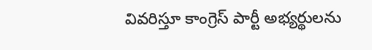వివరిస్తూ కాంగ్రెస్ పార్టీ అభ్యర్థులను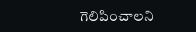గెలిపించాలని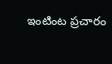ఇంటింట ప్రచారం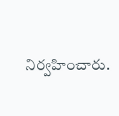నిర్వహించారు.